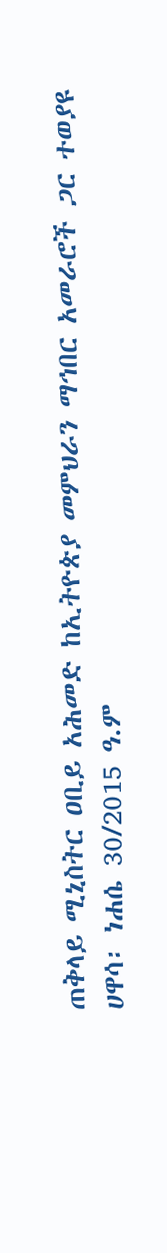ጠቅላይ ሚኒስትር ዐቢይ አሕመድ ከኢትዮጵያ መምህራን ማኅበር አመራሮች ጋር ተወያዩ
ሀዋሳ፡ ነሐሴ 30/2015 ዓ.ም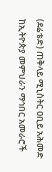(ደሬቴድ) ጠቅላይ ሚኒስትር ዐቢይ አሕመድ ከኢትዮጵያ መምህራን ማኅበር አመራሮች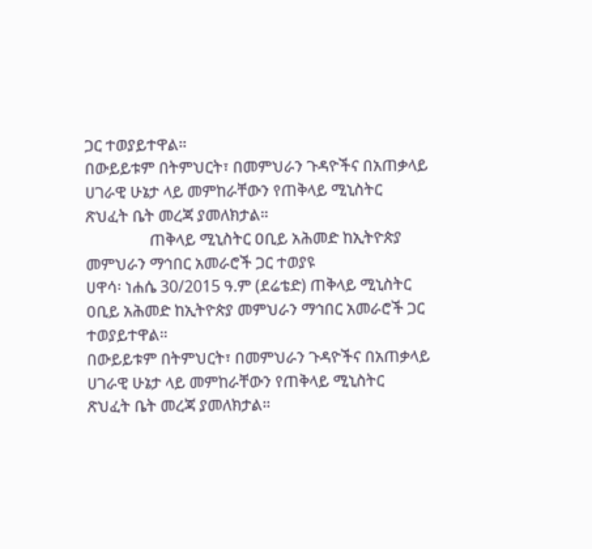ጋር ተወያይተዋል።
በውይይቱም በትምህርት፣ በመምህራን ጉዳዮችና በአጠቃላይ ሀገራዊ ሁኔታ ላይ መምከራቸውን የጠቅላይ ሚኒስትር ጽህፈት ቤት መረጃ ያመለክታል።
                ጠቅላይ ሚኒስትር ዐቢይ አሕመድ ከኢትዮጵያ መምህራን ማኅበር አመራሮች ጋር ተወያዩ
ሀዋሳ፡ ነሐሴ 30/2015 ዓ.ም (ደሬቴድ) ጠቅላይ ሚኒስትር ዐቢይ አሕመድ ከኢትዮጵያ መምህራን ማኅበር አመራሮች ጋር ተወያይተዋል።
በውይይቱም በትምህርት፣ በመምህራን ጉዳዮችና በአጠቃላይ ሀገራዊ ሁኔታ ላይ መምከራቸውን የጠቅላይ ሚኒስትር ጽህፈት ቤት መረጃ ያመለክታል።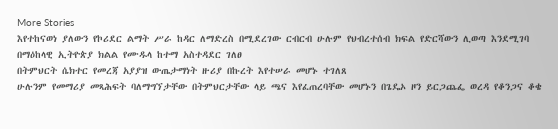More Stories
እየተከናወነ ያለውን የኮሪደር ልማት ሥራ ከዳር ለማድረስ በሚደረገው ርብርብ ሁሉም የህብረተሰብ ክፍል የድርሻውን ሊወጣ እንደሚገባ በማዕከላዊ ኢትዮጵያ ክልል የሙዱላ ከተማ አስተዳደር ገለፀ
በትምህርት ሴክተር የመረጃ አያያዝ ውጤታማነት ዙሪያ በኩረት እየተሠራ መሆኑ ተገለጸ
ሁሉንም የመማሪያ መጻሕፍት ባለማግኘታቸው በትምህርታቸው ላይ ጫና እየፈጠረባቸው መሆኑን በጌዴኦ ዞን ይርጋጨፌ ወረዳ የቆንጋና ቆቄ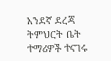አንደኛ ደረጃ ትምህርት ቤት ተማሪዎች ተናገሩ